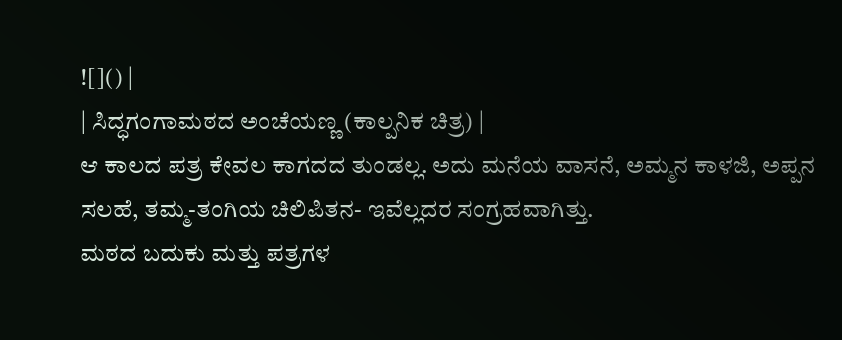![]() |
| ಸಿದ್ಧಗಂಗಾಮಠದ ಅಂಚೆಯಣ್ಣ (ಕಾಲ್ಪನಿಕ ಚಿತ್ರ) |
ಆ ಕಾಲದ ಪತ್ರ ಕೇವಲ ಕಾಗದದ ತುಂಡಲ್ಲ. ಅದು ಮನೆಯ ವಾಸನೆ, ಅಮ್ಮನ ಕಾಳಜಿ, ಅಪ್ಪನ ಸಲಹೆ, ತಮ್ಮ-ತಂಗಿಯ ಚಿಲಿಪಿತನ- ಇವೆಲ್ಲದರ ಸಂಗ್ರಹವಾಗಿತ್ತು.
ಮಠದ ಬದುಕು ಮತ್ತು ಪತ್ರಗಳ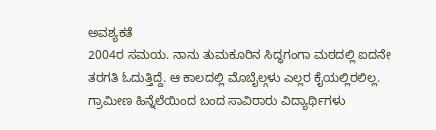ಅವಶ್ಯಕತೆ
2004ರ ಸಮಯ. ನಾನು ತುಮಕೂರಿನ ಸಿದ್ಧಗಂಗಾ ಮಠದಲ್ಲಿ ಐದನೇ ತರಗತಿ ಓದುತ್ತಿದ್ದೆ. ಆ ಕಾಲದಲ್ಲಿ ಮೊಬೈಲ್ಗಳು ಎಲ್ಲರ ಕೈಯಲ್ಲಿರಲಿಲ್ಲ. ಗ್ರಾಮೀಣ ಹಿನ್ನೆಲೆಯಿಂದ ಬಂದ ಸಾವಿರಾರು ವಿದ್ಯಾರ್ಥಿಗಳು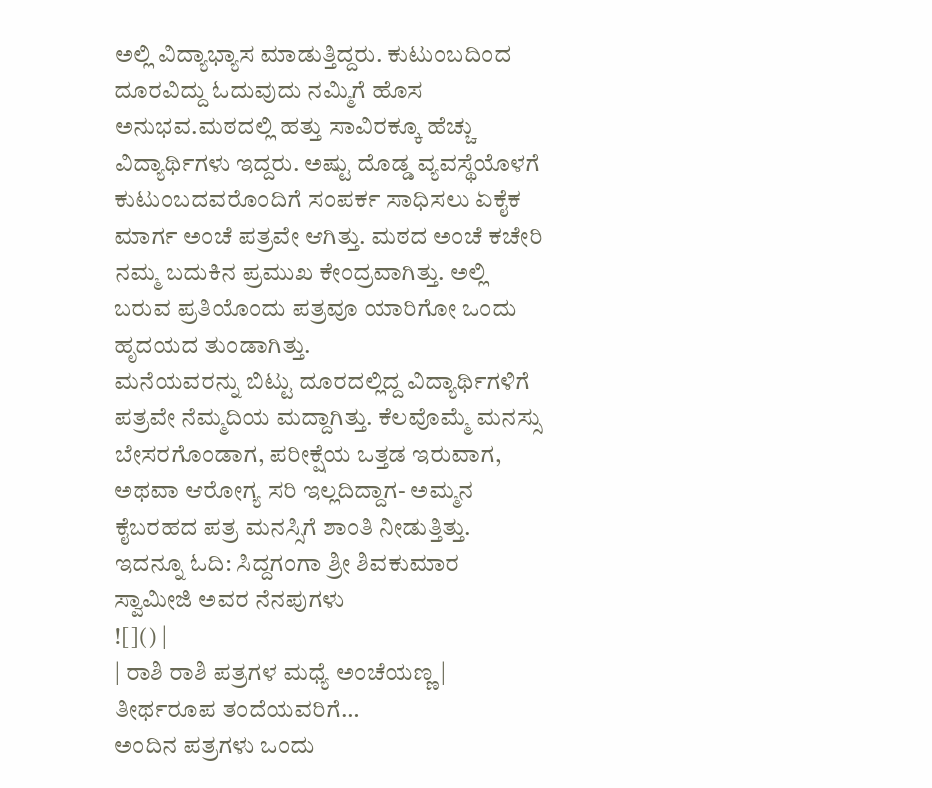ಅಲ್ಲಿ ವಿದ್ಯಾಭ್ಯಾಸ ಮಾಡುತ್ತಿದ್ದರು. ಕುಟುಂಬದಿಂದ ದೂರವಿದ್ದು ಓದುವುದು ನಮ್ಮಿಗೆ ಹೊಸ ಅನುಭವ.ಮಠದಲ್ಲಿ ಹತ್ತು ಸಾವಿರಕ್ಕೂ ಹೆಚ್ಚು ವಿದ್ಯಾರ್ಥಿಗಳು ಇದ್ದರು. ಅಷ್ಟು ದೊಡ್ಡ ವ್ಯವಸ್ಥೆಯೊಳಗೆ ಕುಟುಂಬದವರೊಂದಿಗೆ ಸಂಪರ್ಕ ಸಾಧಿಸಲು ಏಕೈಕ ಮಾರ್ಗ ಅಂಚೆ ಪತ್ರವೇ ಆಗಿತ್ತು. ಮಠದ ಅಂಚೆ ಕಚೇರಿ ನಮ್ಮ ಬದುಕಿನ ಪ್ರಮುಖ ಕೇಂದ್ರವಾಗಿತ್ತು. ಅಲ್ಲಿ ಬರುವ ಪ್ರತಿಯೊಂದು ಪತ್ರವೂ ಯಾರಿಗೋ ಒಂದು ಹೃದಯದ ತುಂಡಾಗಿತ್ತು.
ಮನೆಯವರನ್ನು ಬಿಟ್ಟು ದೂರದಲ್ಲಿದ್ದ ವಿದ್ಯಾರ್ಥಿಗಳಿಗೆ ಪತ್ರವೇ ನೆಮ್ಮದಿಯ ಮದ್ದಾಗಿತ್ತು. ಕೆಲವೊಮ್ಮೆ ಮನಸ್ಸು ಬೇಸರಗೊಂಡಾಗ, ಪರೀಕ್ಷೆಯ ಒತ್ತಡ ಇರುವಾಗ, ಅಥವಾ ಆರೋಗ್ಯ ಸರಿ ಇಲ್ಲದಿದ್ದಾಗ- ಅಮ್ಮನ ಕೈಬರಹದ ಪತ್ರ ಮನಸ್ಸಿಗೆ ಶಾಂತಿ ನೀಡುತ್ತಿತ್ತು.
ಇದನ್ನೂ ಓದಿ: ಸಿದ್ದಗಂಗಾ ಶ್ರೀ ಶಿವಕುಮಾರ ಸ್ವಾಮೀಜಿ ಅವರ ನೆನಪುಗಳು
![]() |
| ರಾಶಿ ರಾಶಿ ಪತ್ರಗಳ ಮಧ್ಯೆ ಅಂಚೆಯಣ್ಣ |
ತೀರ್ಥರೂಪ ತಂದೆಯವರಿಗೆ…
ಅಂದಿನ ಪತ್ರಗಳು ಒಂದು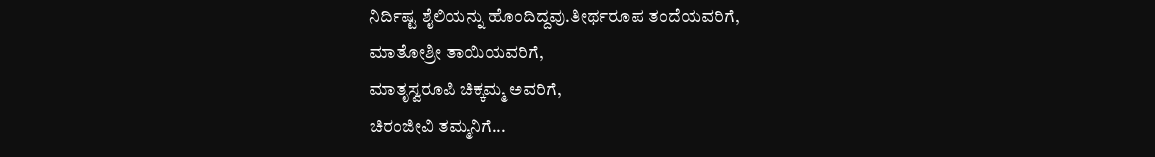ನಿರ್ದಿಷ್ಟ ಶೈಲಿಯನ್ನು ಹೊಂದಿದ್ದವು.ತೀರ್ಥರೂಪ ತಂದೆಯವರಿಗೆ,
ಮಾತೋಶ್ರೀ ತಾಯಿಯವರಿಗೆ,
ಮಾತೃಸ್ವರೂಪಿ ಚಿಕ್ಕಮ್ಮ ಅವರಿಗೆ,
ಚಿರಂಜೀವಿ ತಮ್ಮನಿಗೆ...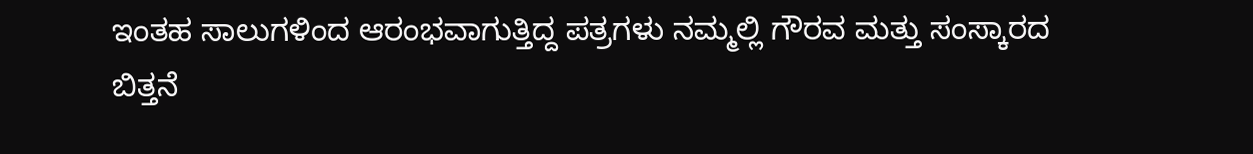ಇಂತಹ ಸಾಲುಗಳಿಂದ ಆರಂಭವಾಗುತ್ತಿದ್ದ ಪತ್ರಗಳು ನಮ್ಮಲ್ಲಿ ಗೌರವ ಮತ್ತು ಸಂಸ್ಕಾರದ ಬಿತ್ತನೆ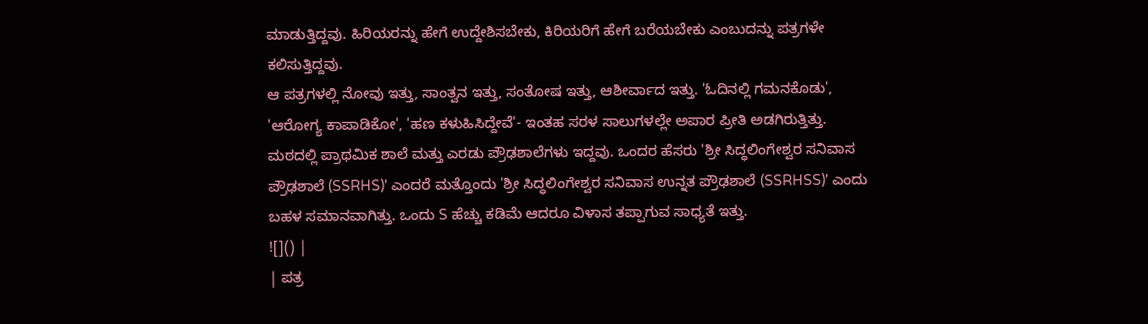ಮಾಡುತ್ತಿದ್ದವು. ಹಿರಿಯರನ್ನು ಹೇಗೆ ಉದ್ದೇಶಿಸಬೇಕು, ಕಿರಿಯರಿಗೆ ಹೇಗೆ ಬರೆಯಬೇಕು ಎಂಬುದನ್ನು ಪತ್ರಗಳೇ ಕಲಿಸುತ್ತಿದ್ದವು.
ಆ ಪತ್ರಗಳಲ್ಲಿ ನೋವು ಇತ್ತು, ಸಾಂತ್ವನ ಇತ್ತು, ಸಂತೋಷ ಇತ್ತು, ಆಶೀರ್ವಾದ ಇತ್ತು. 'ಓದಿನಲ್ಲಿ ಗಮನಕೊಡು', 'ಆರೋಗ್ಯ ಕಾಪಾಡಿಕೋ', 'ಹಣ ಕಳುಹಿಸಿದ್ದೇವೆ'- ಇಂತಹ ಸರಳ ಸಾಲುಗಳಲ್ಲೇ ಅಪಾರ ಪ್ರೀತಿ ಅಡಗಿರುತ್ತಿತ್ತು.
ಮಠದಲ್ಲಿ ಪ್ರಾಥಮಿಕ ಶಾಲೆ ಮತ್ತು ಎರಡು ಪ್ರೌಢಶಾಲೆಗಳು ಇದ್ದವು. ಒಂದರ ಹೆಸರು 'ಶ್ರೀ ಸಿದ್ಧಲಿಂಗೇಶ್ವರ ಸನಿವಾಸ ಪ್ರೌಢಶಾಲೆ (SSRHS)' ಎಂದರೆ ಮತ್ತೊಂದು 'ಶ್ರೀ ಸಿದ್ಧಲಿಂಗೇಶ್ವರ ಸನಿವಾಸ ಉನ್ನತ ಪ್ರೌಢಶಾಲೆ (SSRHSS)' ಎಂದು ಬಹಳ ಸಮಾನವಾಗಿತ್ತು. ಒಂದು S ಹೆಚ್ಚು ಕಡಿಮೆ ಆದರೂ ವಿಳಾಸ ತಪ್ಪಾಗುವ ಸಾಧ್ಯತೆ ಇತ್ತು.
![]() |
| ಪತ್ರ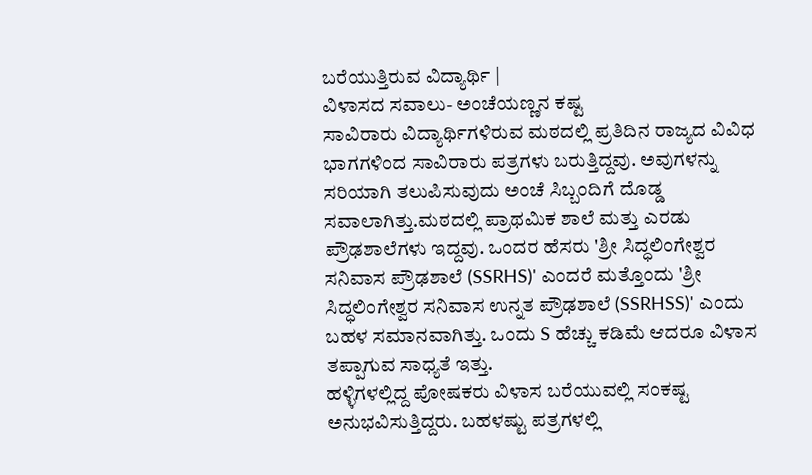ಬರೆಯುತ್ತಿರುವ ವಿದ್ಯಾರ್ಥಿ |
ವಿಳಾಸದ ಸವಾಲು- ಅಂಚೆಯಣ್ಣನ ಕಷ್ಟ
ಸಾವಿರಾರು ವಿದ್ಯಾರ್ಥಿಗಳಿರುವ ಮಠದಲ್ಲಿ ಪ್ರತಿದಿನ ರಾಜ್ಯದ ವಿವಿಧ ಭಾಗಗಳಿಂದ ಸಾವಿರಾರು ಪತ್ರಗಳು ಬರುತ್ತಿದ್ದವು. ಅವುಗಳನ್ನು ಸರಿಯಾಗಿ ತಲುಪಿಸುವುದು ಅಂಚೆ ಸಿಬ್ಬಂದಿಗೆ ದೊಡ್ಡ ಸವಾಲಾಗಿತ್ತು.ಮಠದಲ್ಲಿ ಪ್ರಾಥಮಿಕ ಶಾಲೆ ಮತ್ತು ಎರಡು ಪ್ರೌಢಶಾಲೆಗಳು ಇದ್ದವು. ಒಂದರ ಹೆಸರು 'ಶ್ರೀ ಸಿದ್ಧಲಿಂಗೇಶ್ವರ ಸನಿವಾಸ ಪ್ರೌಢಶಾಲೆ (SSRHS)' ಎಂದರೆ ಮತ್ತೊಂದು 'ಶ್ರೀ ಸಿದ್ಧಲಿಂಗೇಶ್ವರ ಸನಿವಾಸ ಉನ್ನತ ಪ್ರೌಢಶಾಲೆ (SSRHSS)' ಎಂದು ಬಹಳ ಸಮಾನವಾಗಿತ್ತು. ಒಂದು S ಹೆಚ್ಚು ಕಡಿಮೆ ಆದರೂ ವಿಳಾಸ ತಪ್ಪಾಗುವ ಸಾಧ್ಯತೆ ಇತ್ತು.
ಹಳ್ಳಿಗಳಲ್ಲಿದ್ದ ಪೋಷಕರು ವಿಳಾಸ ಬರೆಯುವಲ್ಲಿ ಸಂಕಷ್ಟ ಅನುಭವಿಸುತ್ತಿದ್ದರು. ಬಹಳಷ್ಟು ಪತ್ರಗಳಲ್ಲಿ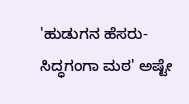'ಹುಡುಗನ ಹೆಸರು- ಸಿದ್ಧಗಂಗಾ ಮಠ' ಅಷ್ಟೇ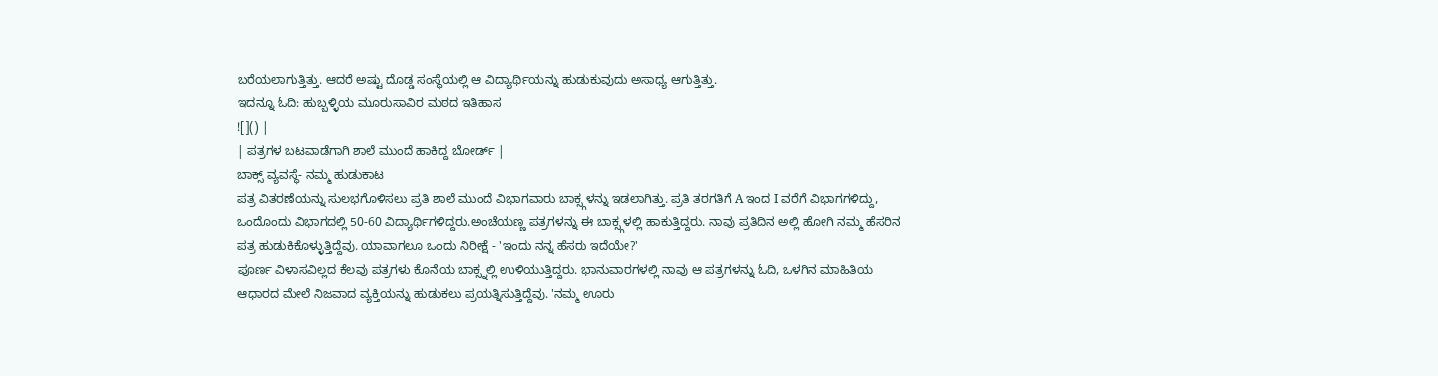ಬರೆಯಲಾಗುತ್ತಿತ್ತು. ಆದರೆ ಅಷ್ಟು ದೊಡ್ಡ ಸಂಸ್ಥೆಯಲ್ಲಿ ಆ ವಿದ್ಯಾರ್ಥಿಯನ್ನು ಹುಡುಕುವುದು ಅಸಾಧ್ಯ ಆಗುತ್ತಿತ್ತು.
ಇದನ್ನೂ ಓದಿ: ಹುಬ್ಬಳ್ಳಿಯ ಮೂರುಸಾವಿರ ಮಠದ ಇತಿಹಾಸ
![]() |
| ಪತ್ರಗಳ ಬಟವಾಡೆಗಾಗಿ ಶಾಲೆ ಮುಂದೆ ಹಾಕಿದ್ದ ಬೋರ್ಡ್ |
ಬಾಕ್ಸ್ ವ್ಯವಸ್ಥೆ- ನಮ್ಮ ಹುಡುಕಾಟ
ಪತ್ರ ವಿತರಣೆಯನ್ನು ಸುಲಭಗೊಳಿಸಲು ಪ್ರತಿ ಶಾಲೆ ಮುಂದೆ ವಿಭಾಗವಾರು ಬಾಕ್ಸ್ಗಳನ್ನು ಇಡಲಾಗಿತ್ತು. ಪ್ರತಿ ತರಗತಿಗೆ A ಇಂದ I ವರೆಗೆ ವಿಭಾಗಗಳಿದ್ದು, ಒಂದೊಂದು ವಿಭಾಗದಲ್ಲಿ 50-60 ವಿದ್ಯಾರ್ಥಿಗಳಿದ್ದರು.ಅಂಚೆಯಣ್ಣ ಪತ್ರಗಳನ್ನು ಈ ಬಾಕ್ಸ್ಗಳಲ್ಲಿ ಹಾಕುತ್ತಿದ್ದರು. ನಾವು ಪ್ರತಿದಿನ ಅಲ್ಲಿ ಹೋಗಿ ನಮ್ಮ ಹೆಸರಿನ ಪತ್ರ ಹುಡುಕಿಕೊಳ್ಳುತ್ತಿದ್ದೆವು. ಯಾವಾಗಲೂ ಒಂದು ನಿರೀಕ್ಷೆ - 'ಇಂದು ನನ್ನ ಹೆಸರು ಇದೆಯೇ?'
ಪೂರ್ಣ ವಿಳಾಸವಿಲ್ಲದ ಕೆಲವು ಪತ್ರಗಳು ಕೊನೆಯ ಬಾಕ್ಸ್ನಲ್ಲಿ ಉಳಿಯುತ್ತಿದ್ದರು. ಭಾನುವಾರಗಳಲ್ಲಿ ನಾವು ಆ ಪತ್ರಗಳನ್ನು ಓದಿ, ಒಳಗಿನ ಮಾಹಿತಿಯ ಆಧಾರದ ಮೇಲೆ ನಿಜವಾದ ವ್ಯಕ್ತಿಯನ್ನು ಹುಡುಕಲು ಪ್ರಯತ್ನಿಸುತ್ತಿದ್ದೆವು. 'ನಮ್ಮ ಊರು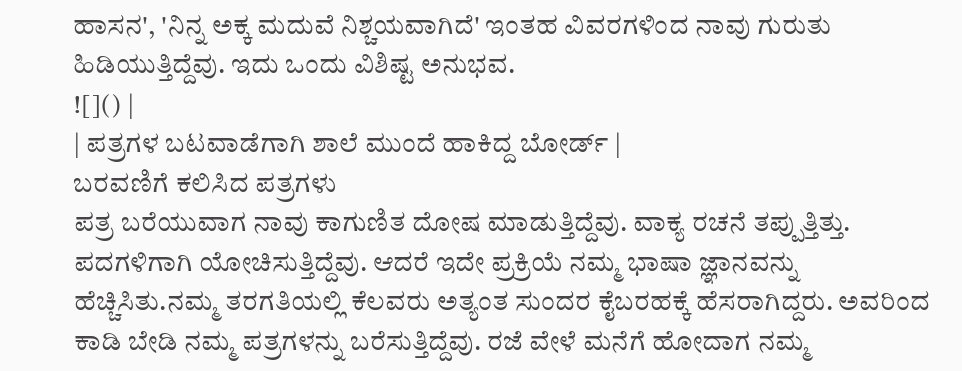ಹಾಸನ', 'ನಿನ್ನ ಅಕ್ಕ ಮದುವೆ ನಿಶ್ಚಯವಾಗಿದೆ' ಇಂತಹ ವಿವರಗಳಿಂದ ನಾವು ಗುರುತು ಹಿಡಿಯುತ್ತಿದ್ದೆವು. ಇದು ಒಂದು ವಿಶಿಷ್ಟ ಅನುಭವ.
![]() |
| ಪತ್ರಗಳ ಬಟವಾಡೆಗಾಗಿ ಶಾಲೆ ಮುಂದೆ ಹಾಕಿದ್ದ ಬೋರ್ಡ್ |
ಬರವಣಿಗೆ ಕಲಿಸಿದ ಪತ್ರಗಳು
ಪತ್ರ ಬರೆಯುವಾಗ ನಾವು ಕಾಗುಣಿತ ದೋಷ ಮಾಡುತ್ತಿದ್ದೆವು. ವಾಕ್ಯ ರಚನೆ ತಪ್ಪುತ್ತಿತ್ತು. ಪದಗಳಿಗಾಗಿ ಯೋಚಿಸುತ್ತಿದ್ದೆವು. ಆದರೆ ಇದೇ ಪ್ರಕ್ರಿಯೆ ನಮ್ಮ ಭಾಷಾ ಜ್ಞಾನವನ್ನು ಹೆಚ್ಚಿಸಿತು.ನಮ್ಮ ತರಗತಿಯಲ್ಲಿ ಕೆಲವರು ಅತ್ಯಂತ ಸುಂದರ ಕೈಬರಹಕ್ಕೆ ಹೆಸರಾಗಿದ್ದರು. ಅವರಿಂದ ಕಾಡಿ ಬೇಡಿ ನಮ್ಮ ಪತ್ರಗಳನ್ನು ಬರೆಸುತ್ತಿದ್ದೆವು. ರಜೆ ವೇಳೆ ಮನೆಗೆ ಹೋದಾಗ ನಮ್ಮ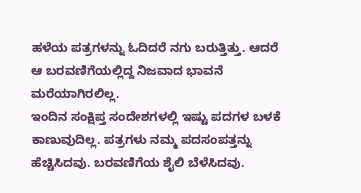ಹಳೆಯ ಪತ್ರಗಳನ್ನು ಓದಿದರೆ ನಗು ಬರುತ್ತಿತ್ತು. ಆದರೆ ಆ ಬರವಣಿಗೆಯಲ್ಲಿದ್ದ ನಿಜವಾದ ಭಾವನೆ ಮರೆಯಾಗಿರಲಿಲ್ಲ.
ಇಂದಿನ ಸಂಕ್ಷಿಪ್ತ ಸಂದೇಶಗಳಲ್ಲಿ ಇಷ್ಟು ಪದಗಳ ಬಳಕೆ ಕಾಣುವುದಿಲ್ಲ. ಪತ್ರಗಳು ನಮ್ಮ ಪದಸಂಪತ್ತನ್ನು ಹೆಚ್ಚಿಸಿದವು. ಬರವಣಿಗೆಯ ಶೈಲಿ ಬೆಳೆಸಿದವು.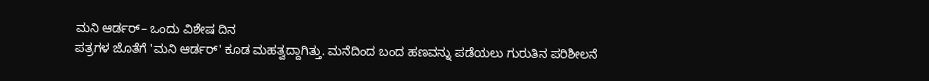ಮನಿ ಆರ್ಡರ್– ಒಂದು ವಿಶೇಷ ದಿನ
ಪತ್ರಗಳ ಜೊತೆಗೆ 'ಮನಿ ಆರ್ಡರ್' ಕೂಡ ಮಹತ್ವದ್ದಾಗಿತ್ತು. ಮನೆದಿಂದ ಬಂದ ಹಣವನ್ನು ಪಡೆಯಲು ಗುರುತಿನ ಪರಿಶೀಲನೆ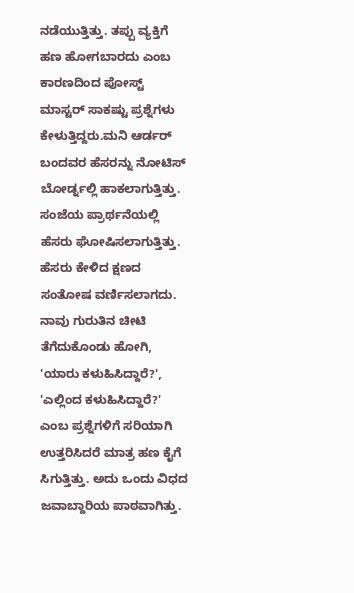ನಡೆಯುತ್ತಿತ್ತು. ತಪ್ಪು ವ್ಯಕ್ತಿಗೆ ಹಣ ಹೋಗಬಾರದು ಎಂಬ ಕಾರಣದಿಂದ ಪೋಸ್ಟ್ ಮಾಸ್ಟರ್ ಸಾಕಷ್ಟು ಪ್ರಶ್ನೆಗಳು ಕೇಳುತ್ತಿದ್ದರು.ಮನಿ ಆರ್ಡರ್ ಬಂದವರ ಹೆಸರನ್ನು ನೋಟಿಸ್ ಬೋರ್ಡ್ನಲ್ಲಿ ಹಾಕಲಾಗುತ್ತಿತ್ತು. ಸಂಜೆಯ ಪ್ರಾರ್ಥನೆಯಲ್ಲಿ ಹೆಸರು ಘೋಷಿಸಲಾಗುತ್ತಿತ್ತು. ಹೆಸರು ಕೇಳಿದ ಕ್ಷಣದ ಸಂತೋಷ ವರ್ಣಿಸಲಾಗದು.
ನಾವು ಗುರುತಿನ ಚೀಟಿ ತೆಗೆದುಕೊಂಡು ಹೋಗಿ, 'ಯಾರು ಕಳುಹಿಸಿದ್ದಾರೆ?', 'ಎಲ್ಲಿಂದ ಕಳುಹಿಸಿದ್ದಾರೆ?' ಎಂಬ ಪ್ರಶ್ನೆಗಳಿಗೆ ಸರಿಯಾಗಿ ಉತ್ತರಿಸಿದರೆ ಮಾತ್ರ ಹಣ ಕೈಗೆ ಸಿಗುತ್ತಿತ್ತು. ಅದು ಒಂದು ವಿಧದ ಜವಾಬ್ದಾರಿಯ ಪಾಠವಾಗಿತ್ತು.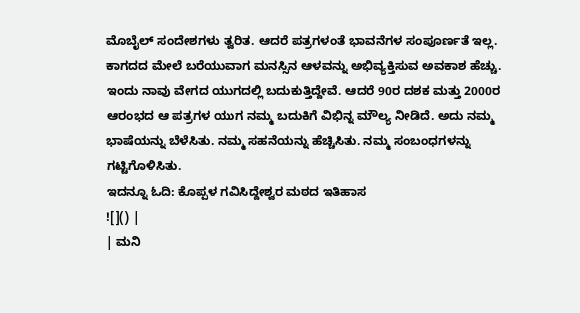ಮೊಬೈಲ್ ಸಂದೇಶಗಳು ತ್ವರಿತ. ಆದರೆ ಪತ್ರಗಳಂತೆ ಭಾವನೆಗಳ ಸಂಪೂರ್ಣತೆ ಇಲ್ಲ. ಕಾಗದದ ಮೇಲೆ ಬರೆಯುವಾಗ ಮನಸ್ಸಿನ ಆಳವನ್ನು ಅಭಿವ್ಯಕ್ತಿಸುವ ಅವಕಾಶ ಹೆಚ್ಚು.
ಇಂದು ನಾವು ವೇಗದ ಯುಗದಲ್ಲಿ ಬದುಕುತ್ತಿದ್ದೇವೆ. ಆದರೆ 90ರ ದಶಕ ಮತ್ತು 2000ರ ಆರಂಭದ ಆ ಪತ್ರಗಳ ಯುಗ ನಮ್ಮ ಬದುಕಿಗೆ ವಿಭಿನ್ನ ಮೌಲ್ಯ ನೀಡಿದೆ. ಅದು ನಮ್ಮ ಭಾಷೆಯನ್ನು ಬೆಳೆಸಿತು. ನಮ್ಮ ಸಹನೆಯನ್ನು ಹೆಚ್ಚಿಸಿತು. ನಮ್ಮ ಸಂಬಂಧಗಳನ್ನು ಗಟ್ಟಿಗೊಳಿಸಿತು.
ಇದನ್ನೂ ಓದಿ: ಕೊಪ್ಪಳ ಗವಿಸಿದ್ದೇಶ್ವರ ಮಠದ ಇತಿಹಾಸ
![]() |
| ಮನಿ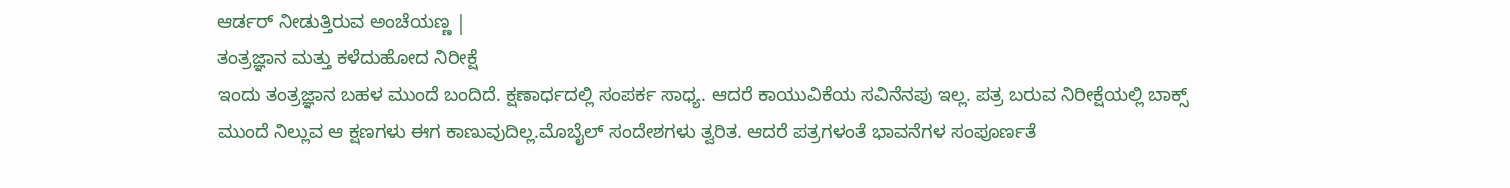ಆರ್ಡರ್ ನೀಡುತ್ತಿರುವ ಅಂಚೆಯಣ್ಣ |
ತಂತ್ರಜ್ಞಾನ ಮತ್ತು ಕಳೆದುಹೋದ ನಿರೀಕ್ಷೆ
ಇಂದು ತಂತ್ರಜ್ಞಾನ ಬಹಳ ಮುಂದೆ ಬಂದಿದೆ. ಕ್ಷಣಾರ್ಧದಲ್ಲಿ ಸಂಪರ್ಕ ಸಾಧ್ಯ. ಆದರೆ ಕಾಯುವಿಕೆಯ ಸವಿನೆನಪು ಇಲ್ಲ. ಪತ್ರ ಬರುವ ನಿರೀಕ್ಷೆಯಲ್ಲಿ ಬಾಕ್ಸ್ ಮುಂದೆ ನಿಲ್ಲುವ ಆ ಕ್ಷಣಗಳು ಈಗ ಕಾಣುವುದಿಲ್ಲ.ಮೊಬೈಲ್ ಸಂದೇಶಗಳು ತ್ವರಿತ. ಆದರೆ ಪತ್ರಗಳಂತೆ ಭಾವನೆಗಳ ಸಂಪೂರ್ಣತೆ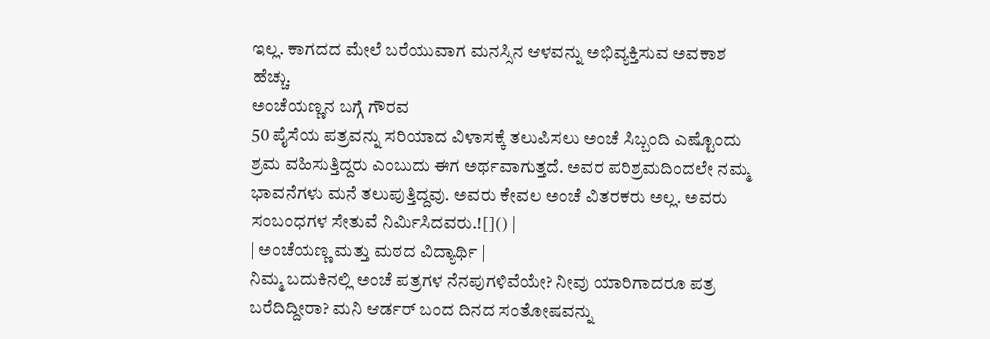ಇಲ್ಲ. ಕಾಗದದ ಮೇಲೆ ಬರೆಯುವಾಗ ಮನಸ್ಸಿನ ಆಳವನ್ನು ಅಭಿವ್ಯಕ್ತಿಸುವ ಅವಕಾಶ ಹೆಚ್ಚು.
ಅಂಚೆಯಣ್ಣನ ಬಗ್ಗೆ ಗೌರವ
50 ಪೈಸೆಯ ಪತ್ರವನ್ನು ಸರಿಯಾದ ವಿಳಾಸಕ್ಕೆ ತಲುಪಿಸಲು ಅಂಚೆ ಸಿಬ್ಬಂದಿ ಎಷ್ಟೊಂದು ಶ್ರಮ ವಹಿಸುತ್ತಿದ್ದರು ಎಂಬುದು ಈಗ ಅರ್ಥವಾಗುತ್ತದೆ. ಅವರ ಪರಿಶ್ರಮದಿಂದಲೇ ನಮ್ಮ ಭಾವನೆಗಳು ಮನೆ ತಲುಪುತ್ತಿದ್ದವು. ಅವರು ಕೇವಲ ಅಂಚೆ ವಿತರಕರು ಅಲ್ಲ. ಅವರು ಸಂಬಂಧಗಳ ಸೇತುವೆ ನಿರ್ಮಿಸಿದವರು.![]() |
| ಅಂಚೆಯಣ್ಣ ಮತ್ತು ಮಠದ ವಿದ್ಯಾರ್ಥಿ |
ನಿಮ್ಮ ಬದುಕಿನಲ್ಲಿ ಅಂಚೆ ಪತ್ರಗಳ ನೆನಪುಗಳಿವೆಯೇ? ನೀವು ಯಾರಿಗಾದರೂ ಪತ್ರ ಬರೆದಿದ್ದೀರಾ? ಮನಿ ಆರ್ಡರ್ ಬಂದ ದಿನದ ಸಂತೋಷವನ್ನು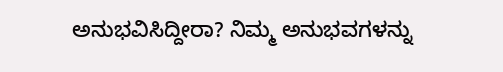ಅನುಭವಿಸಿದ್ದೀರಾ? ನಿಮ್ಮ ಅನುಭವಗಳನ್ನು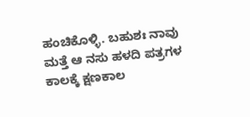ಹಂಚಿಕೊಳ್ಳಿ. ಬಹುಶಃ ನಾವು ಮತ್ತೆ ಆ ನಸು ಹಳದಿ ಪತ್ರಗಳ ಕಾಲಕ್ಕೆ ಕ್ಷಣಕಾಲ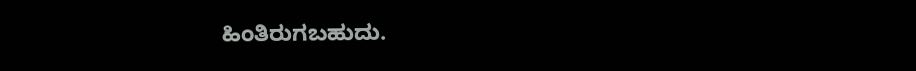ಹಿಂತಿರುಗಬಹುದು.